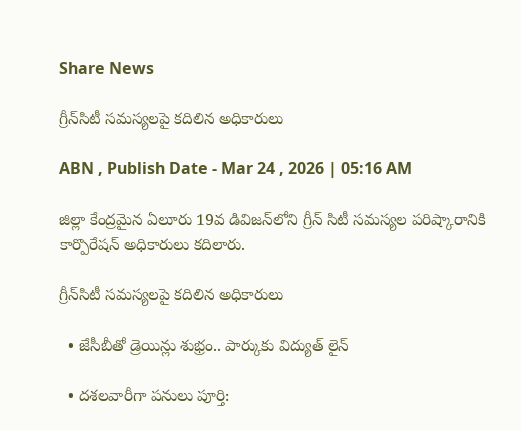Share News

గ్రీన్‌సిటీ సమస్యలపై కదిలిన అధికారులు

ABN , Publish Date - Mar 24 , 2026 | 05:16 AM

జిల్లా కేంద్రమైన ఏలూరు 19వ డివిజన్‌లోని గ్రీన్‌ సిటీ సమస్యల పరిష్కారానికి కార్పొరేషన్‌ అధికారులు కదిలారు.

గ్రీన్‌సిటీ సమస్యలపై కదిలిన అధికారులు

  • జేసీబీతో డ్రెయిన్లు శుభ్రం.. పార్కుకు విద్యుత్‌ లైన్‌

  • దశలవారీగా పనులు పూర్తి: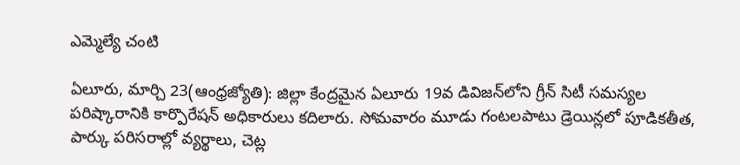ఎమ్మెల్యే చంటి

ఏలూరు, మార్చి 23(ఆంధ్రజ్యోతి): జిల్లా కేంద్రమైన ఏలూరు 19వ డివిజన్‌లోని గ్రీన్‌ సిటీ సమస్యల పరిష్కారానికి కార్పొరేషన్‌ అధికారులు కదిలారు. సోమవారం మూడు గంటలపాటు డ్రెయిన్లలో పూడికతీత, పార్కు పరిసరాల్లో వ్యర్థాలు, చెట్ల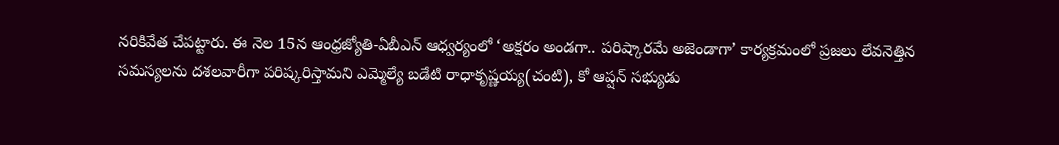నరికివేత చేపట్టారు. ఈ నెల 15న ఆంధ్రజ్యోతి-ఏబీఎన్‌ ఆధ్వర్యంలో ‘అక్షరం అండగా.. పరిష్కారమే అజెండాగా’ కార్యక్రమంలో ప్రజలు లేవనెత్తిన సమస్యలను దశలవారీగా పరిష్కరిస్తామని ఎమ్మెల్యే బడేటి రాధాకృష్ణయ్య(చంటి), కో ఆప్షన్‌ సభ్యుడు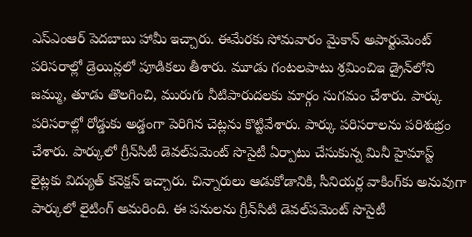ఎస్‌ఎంఆర్‌ పెదబాబు హామీ ఇచ్చారు. ఈమేరకు సోమవారం మైకాన్‌ అపార్టుమెంట్‌ పరిసరాల్లో డ్రెయిన్లలో పూడికలు తీశారు. మూడు గంటలపాటు శ్రమించిఇ డ్రైన్‌లోని జమ్ము, తూడు తొలగించి, మురుగు నీటిపారుదలకు మార్గం సుగమం చేశారు. పార్కు పరిసరాల్లో రోడ్డుకు అడ్డంగా పెరిగిన చెట్లను కొట్టివేశారు. పార్కు పరిసరాలను పరిశుభ్రం చేశారు. పార్కులో గ్రీన్‌సిటీ డెవల్‌పమెంట్‌ సొసైటీ ఏర్పాటు చేసుకున్న మినీ హైమాస్ట్‌ లైట్లకు విద్యుత్‌ కనెక్షన్‌ ఇచ్చారు. చిన్నారులు ఆడుకోడానికి, సీనియర్ల వాకింగ్‌కు అనువుగా పార్కులో లైటింగ్‌ అమరింది. ఈ పనులను గ్రీన్‌సిటి డెవల్‌పమెంట్‌ సొసైటీ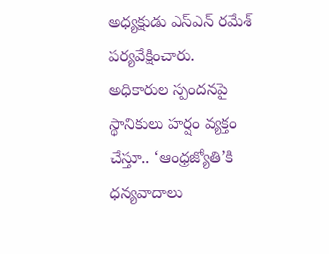అధ్యక్షుడు ఎస్‌ఎన్‌ రమేశ్‌ పర్యవేక్షించారు. అధికారుల స్పందనపై స్థానికులు హర్షం వ్యక్తం చేస్తూ.. ‘ఆంధ్రజ్యోతి’కి ధన్యవాదాలు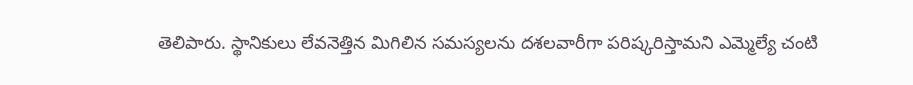తెలిపారు. స్థానికులు లేవనెత్తిన మిగిలిన సమస్యలను దశలవారీగా పరిష్కరిస్తామని ఎమ్మెల్యే చంటి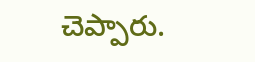చెప్పారు.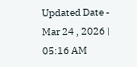Updated Date - Mar 24 , 2026 | 05:16 AM